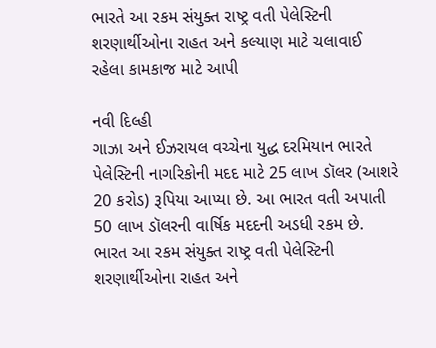ભારતે આ રકમ સંયુક્ત રાષ્ટ્ર વતી પેલેસ્ટિની શરણાર્થીઓના રાહત અને કલ્યાણ માટે ચલાવાઈ રહેલા કામકાજ માટે આપી

નવી દિલ્હી
ગાઝા અને ઈઝરાયલ વચ્ચેના યુદ્ધ દરમિયાન ભારતે પેલેસ્ટિની નાગરિકોની મદદ માટે 25 લાખ ડૉલર (આશરે 20 કરોડ) રૂપિયા આપ્યા છે. આ ભારત વતી અપાતી 50 લાખ ડૉલરની વાર્ષિક મદદની અડધી રકમ છે.
ભારત આ રકમ સંયુક્ત રાષ્ટ્ર વતી પેલેસ્ટિની શરણાર્થીઓના રાહત અને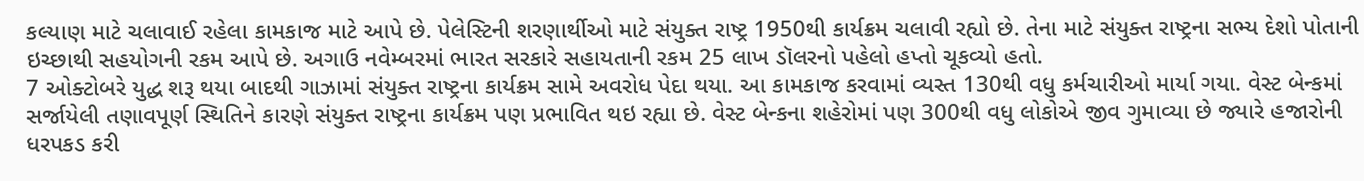કલ્યાણ માટે ચલાવાઈ રહેલા કામકાજ માટે આપે છે. પેલેસ્ટિની શરણાર્થીઓ માટે સંયુક્ત રાષ્ટ્ર 1950થી કાર્યક્રમ ચલાવી રહ્યો છે. તેના માટે સંયુક્ત રાષ્ટ્રના સભ્ય દેશો પોતાની ઇચ્છાથી સહયોગની રકમ આપે છે. અગાઉ નવેમ્બરમાં ભારત સરકારે સહાયતાની રકમ 25 લાખ ડૉલરનો પહેલો હપ્તો ચૂકવ્યો હતો.
7 ઓક્ટોબરે યુદ્ધ શરૂ થયા બાદથી ગાઝામાં સંયુક્ત રાષ્ટ્રના કાર્યક્રમ સામે અવરોધ પેદા થયા. આ કામકાજ કરવામાં વ્યસ્ત 130થી વધુ કર્મચારીઓ માર્યા ગયા. વેસ્ટ બેન્કમાં સર્જાયેલી તણાવપૂર્ણ સ્થિતિને કારણે સંયુક્ત રાષ્ટ્રના કાર્યક્રમ પણ પ્રભાવિત થઇ રહ્યા છે. વેસ્ટ બેન્કના શહેરોમાં પણ 300થી વધુ લોકોએ જીવ ગુમાવ્યા છે જ્યારે હજારોની ધરપકડ કરી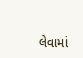લેવામાં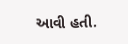આવી હતી.